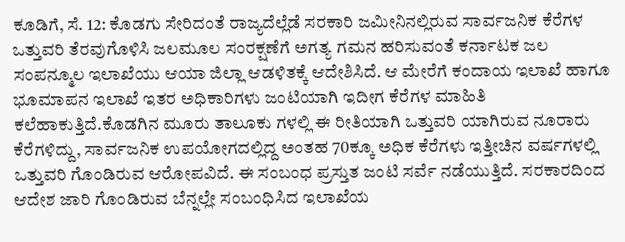ಕೂಡಿಗೆ, ಸೆ. 12: ಕೊಡಗು ಸೇರಿದಂತೆ ರಾಜ್ಯದೆಲ್ಲೆಡೆ ಸರಕಾರಿ ಜಮೀನಿನಲ್ಲಿರುವ ಸಾರ್ವಜನಿಕ ಕೆರೆಗಳ ಒತ್ತುವರಿ ತೆರವುಗೊಳಿಸಿ ಜಲಮೂಲ ಸಂರಕ್ಷಣೆಗೆ ಅಗತ್ಯ ಗಮನ ಹರಿಸುವಂತೆ ಕರ್ನಾಟಕ ಜಲ ಸಂಪನ್ಮೂಲ ಇಲಾಖೆಯು ಆಯಾ ಜಿಲ್ಲಾ ಆಡಳಿತಕ್ಕೆ ಆದೇಶಿಸಿದೆ. ಆ ಮೇರೆಗೆ ಕಂದಾಯ ಇಲಾಖೆ ಹಾಗೂ ಭೂಮಾಪನ ಇಲಾಖೆ ಇತರ ಅಧಿಕಾರಿಗಳು ಜಂಟಿಯಾಗಿ ಇದೀಗ ಕೆರೆಗಳ ಮಾಹಿತಿ ಕಲೆಹಾಕುತ್ತಿದೆ.ಕೊಡಗಿನ ಮೂರು ತಾಲೂಕು ಗಳಲ್ಲಿ ಈ ರೀತಿಯಾಗಿ ಒತ್ತುವರಿ ಯಾಗಿರುವ ನೂರಾರು ಕೆರೆಗಳಿದ್ದು, ಸಾರ್ವಜನಿಕ ಉಪಯೋಗದಲ್ಲಿದ್ದ ಅಂತಹ 70ಕ್ಕೂ ಅಧಿಕ ಕೆರೆಗಳು ಇತ್ತೀಚಿನ ವರ್ಷಗಳಲ್ಲಿ ಒತ್ತುವರಿ ಗೊಂಡಿರುವ ಆರೋಪವಿದೆ. ಈ ಸಂಬಂಧ ಪ್ರಸ್ತುತ ಜಂಟಿ ಸರ್ವೆ ನಡೆಯುತ್ತಿದೆ. ಸರಕಾರದಿಂದ ಆದೇಶ ಜಾರಿ ಗೊಂಡಿರುವ ಬೆನ್ನಲ್ಲೇ ಸಂಬಂಧಿಸಿದ ಇಲಾಖೆಯ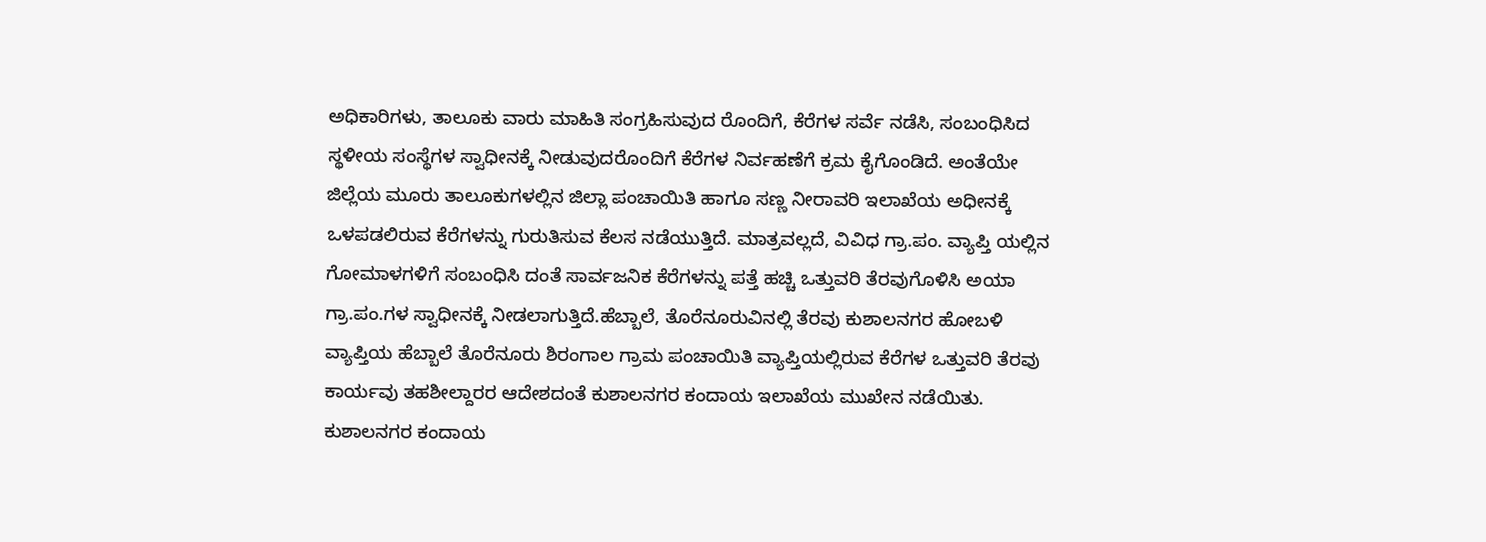ಅಧಿಕಾರಿಗಳು, ತಾಲೂಕು ವಾರು ಮಾಹಿತಿ ಸಂಗ್ರಹಿಸುವುದ ರೊಂದಿಗೆ, ಕೆರೆಗಳ ಸರ್ವೆ ನಡೆಸಿ, ಸಂಬಂಧಿಸಿದ ಸ್ಥಳೀಯ ಸಂಸ್ಥೆಗಳ ಸ್ವಾಧೀನಕ್ಕೆ ನೀಡುವುದರೊಂದಿಗೆ ಕೆರೆಗಳ ನಿರ್ವಹಣೆಗೆ ಕ್ರಮ ಕೈಗೊಂಡಿದೆ. ಅಂತೆಯೇ ಜಿಲ್ಲೆಯ ಮೂರು ತಾಲೂಕುಗಳಲ್ಲಿನ ಜಿಲ್ಲಾ ಪಂಚಾಯಿತಿ ಹಾಗೂ ಸಣ್ಣ ನೀರಾವರಿ ಇಲಾಖೆಯ ಅಧೀನಕ್ಕೆ ಒಳಪಡಲಿರುವ ಕೆರೆಗಳನ್ನು ಗುರುತಿಸುವ ಕೆಲಸ ನಡೆಯುತ್ತಿದೆ. ಮಾತ್ರವಲ್ಲದೆ, ವಿವಿಧ ಗ್ರಾ.ಪಂ. ವ್ಯಾಪ್ತಿ ಯಲ್ಲಿನ ಗೋಮಾಳಗಳಿಗೆ ಸಂಬಂಧಿಸಿ ದಂತೆ ಸಾರ್ವಜನಿಕ ಕೆರೆಗಳನ್ನು ಪತ್ತೆ ಹಚ್ಚಿ ಒತ್ತುವರಿ ತೆರವುಗೊಳಿಸಿ ಅಯಾ ಗ್ರಾ.ಪಂ.ಗಳ ಸ್ವಾಧೀನಕ್ಕೆ ನೀಡಲಾಗುತ್ತಿದೆ.ಹೆಬ್ಬಾಲೆ, ತೊರೆನೂರುವಿನಲ್ಲಿ ತೆರವು ಕುಶಾಲನಗರ ಹೋಬಳಿ ವ್ಯಾಪ್ತಿಯ ಹೆಬ್ಬಾಲೆ ತೊರೆನೂರು ಶಿರಂಗಾಲ ಗ್ರಾಮ ಪಂಚಾಯಿತಿ ವ್ಯಾಪ್ತಿಯಲ್ಲಿರುವ ಕೆರೆಗಳ ಒತ್ತುವರಿ ತೆರವು ಕಾರ್ಯವು ತಹಶೀಲ್ದಾರರ ಆದೇಶದಂತೆ ಕುಶಾಲನಗರ ಕಂದಾಯ ಇಲಾಖೆಯ ಮುಖೇನ ನಡೆಯಿತು.
ಕುಶಾಲನಗರ ಕಂದಾಯ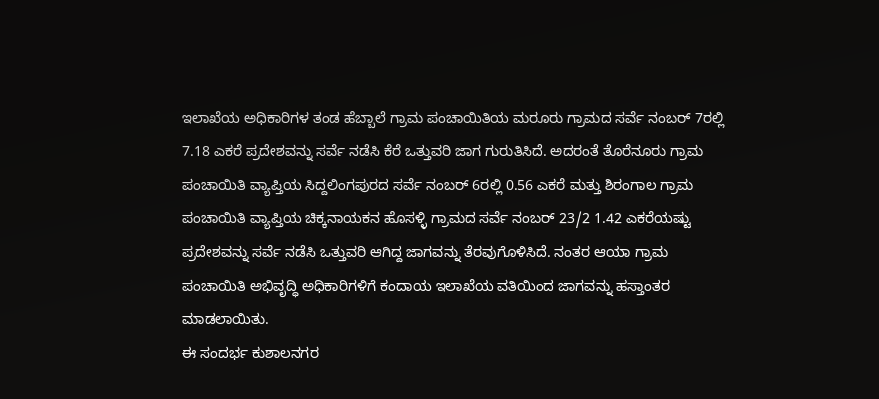ಇಲಾಖೆಯ ಅಧಿಕಾರಿಗಳ ತಂಡ ಹೆಬ್ಬಾಲೆ ಗ್ರಾಮ ಪಂಚಾಯಿತಿಯ ಮರೂರು ಗ್ರಾಮದ ಸರ್ವೆ ನಂಬರ್ 7ರಲ್ಲಿ 7.18 ಎಕರೆ ಪ್ರದೇಶವನ್ನು ಸರ್ವೆ ನಡೆಸಿ ಕೆರೆ ಒತ್ತುವರಿ ಜಾಗ ಗುರುತಿಸಿದೆ. ಅದರಂತೆ ತೊರೆನೂರು ಗ್ರಾಮ ಪಂಚಾಯಿತಿ ವ್ಯಾಪ್ತಿಯ ಸಿದ್ದಲಿಂಗಪುರದ ಸರ್ವೆ ನಂಬರ್ 6ರಲ್ಲಿ 0.56 ಎಕರೆ ಮತ್ತು ಶಿರಂಗಾಲ ಗ್ರಾಮ ಪಂಚಾಯಿತಿ ವ್ಯಾಪ್ತಿಯ ಚಿಕ್ಕನಾಯಕನ ಹೊಸಳ್ಳಿ ಗ್ರಾಮದ ಸರ್ವೆ ನಂಬರ್ 23/2 1.42 ಎಕರೆಯಷ್ಟು ಪ್ರದೇಶವನ್ನು ಸರ್ವೆ ನಡೆಸಿ ಒತ್ತುವರಿ ಆಗಿದ್ದ ಜಾಗವನ್ನು ತೆರವುಗೊಳಿಸಿದೆ. ನಂತರ ಆಯಾ ಗ್ರಾಮ ಪಂಚಾಯಿತಿ ಅಭಿವೃದ್ಧಿ ಅಧಿಕಾರಿಗಳಿಗೆ ಕಂದಾಯ ಇಲಾಖೆಯ ವತಿಯಿಂದ ಜಾಗವನ್ನು ಹಸ್ತಾಂತರ ಮಾಡಲಾಯಿತು.
ಈ ಸಂದರ್ಭ ಕುಶಾಲನಗರ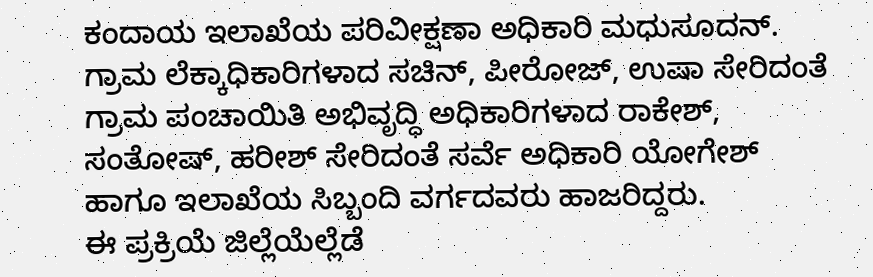ಕಂದಾಯ ಇಲಾಖೆಯ ಪರಿವೀಕ್ಷಣಾ ಅಧಿಕಾರಿ ಮಧುಸೂದನ್. ಗ್ರಾಮ ಲೆಕ್ಕಾಧಿಕಾರಿಗಳಾದ ಸಚಿನ್, ಪೀರೋಜ್, ಉಷಾ ಸೇರಿದಂತೆ ಗ್ರಾಮ ಪಂಚಾಯಿತಿ ಅಭಿವೃದ್ಧಿ ಅಧಿಕಾರಿಗಳಾದ ರಾಕೇಶ್, ಸಂತೋಷ್, ಹರೀಶ್ ಸೇರಿದಂತೆ ಸರ್ವೆ ಅಧಿಕಾರಿ ಯೋಗೇಶ್
ಹಾಗೂ ಇಲಾಖೆಯ ಸಿಬ್ಬಂದಿ ವರ್ಗದವರು ಹಾಜರಿದ್ದರು.
ಈ ಪ್ರಕ್ರಿಯೆ ಜಿಲ್ಲೆಯೆಲ್ಲೆಡೆ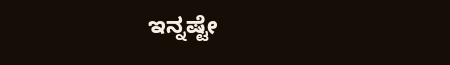ಇನ್ನಷ್ಟೇ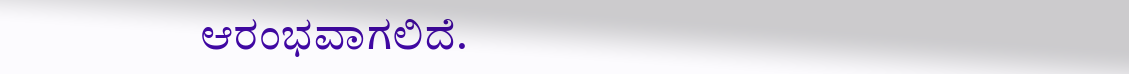ಆರಂಭವಾಗಲಿದೆ.